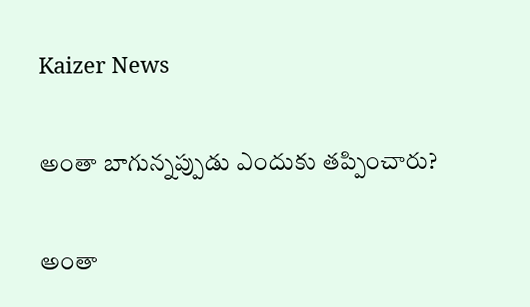Kaizer News

అంతా బాగున్నప్పుడు ఎందుకు తప్పించారు?

అంతా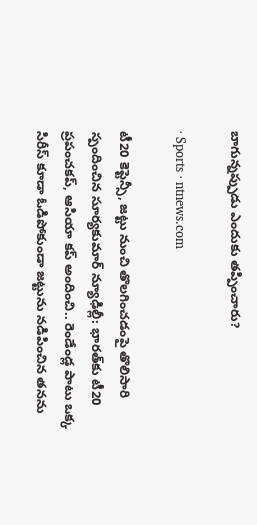బాగున్నప్పుడు ఎందుకు తప్పించారు?

· Sports · ntnews.com

టీ20 కెప్టెన్సీ, జట్టు నుంచి తొలగించడంపై తొలిసారి స్పందించిన సూర్యకుమార్‌ న్యూఢిల్లీ: భారత్‌కు టీ20 ప్రపంచకప్‌, ఆసియా కప్‌ అందించి.. రెండేండ్ల పాటు ఒక్క సిరీస్‌ కూడా ఓడిపోకుండా జట్టును నడిపించిన తనను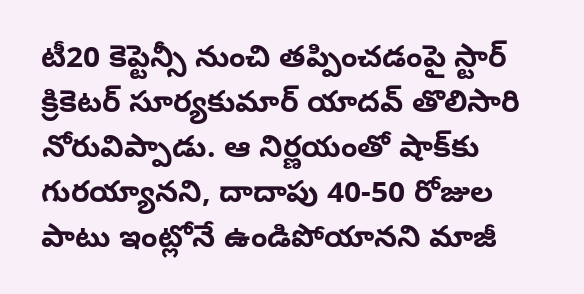టీ20 కెప్టెన్సీ నుంచి తప్పించడంపై స్టార్‌ క్రికెటర్‌ సూర్యకుమార్‌ యాదవ్‌ తొలిసారి నోరువిప్పాడు. ఆ నిర్ణయంతో షాక్‌కు గురయ్యానని, దాదాపు 40-50 రోజుల పాటు ఇంట్లోనే ఉండిపోయానని మాజీ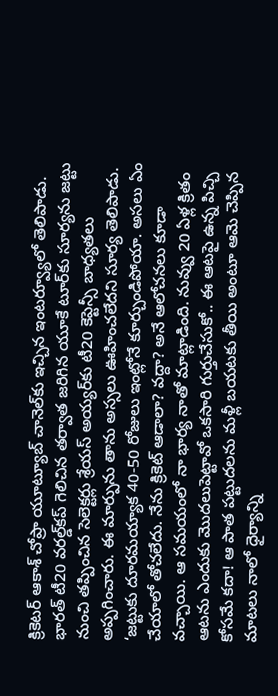క్రికెటర్‌ ఆకాశ్‌ చోప్రా యూట్యూబ్‌ చానెల్‌కు ఇచ్చిన ఇంటర్వ్యూలో తెలిపాడు. భారత్‌ టీ20 వరల్డ్‌కప్‌ గెలిచిన తర్వాత జరిగిన యూకే టూర్‌కు సూర్యను జట్టు నుంచి తప్పించిన సెలెక్టర్లు శ్రేయస్‌ అయ్యర్‌కు టీ20 కెప్టెన్సీ బాధ్యతలు అప్పగించారు. ఈ మార్పును తాను అస్సలు ఊహించలేదని సూర్య తెలిపాడు. ‘జట్టుకు దూరమయ్యాక 40-50 రోజులు ఇంట్లోనే కూర్చుండిపోయా. అసలు ఏం చేయాలో తోచలేదు. నేను క్రికెట్‌ ఆడాలా? వద్దా? అనే ఆలోచనలు కూడా వచ్చాయి. ఆ సమయంలో నా భార్య నాతో మాట్లాడింది. నువ్వు 20 ఏళ్ల క్రితం ఆటను ఎందుకు మొదలుపెట్టావో ఒకసారి గుర్తుచేసుకో.. ఈ ఆటపై ఉన్న పిచ్చి కోసమే కదా! ఆ పాత పట్టుదలను మళ్లీ బయటకు తీయి అంటూ ఆమె చెప్పిన మాటలు నాలో ధైర్యాన్ని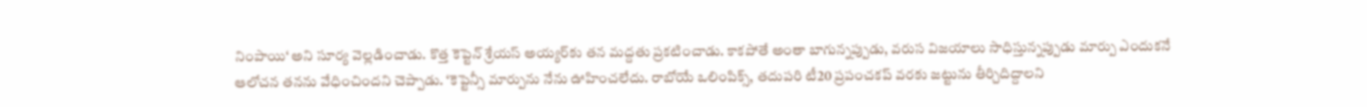నింపాయి‘ అని సూర్య వెల్లడించాడు. కొత్త కెప్టెన్‌ శ్రేయస్‌ అయ్యర్‌కు తన మద్దతు ప్రకటించాడు. కాకపోతే అంతా బాగున్నప్పుడు, వరుస విజయాలు సాధిస్తున్నప్పుడు మార్పు ఎందుకనే ఆలోచన తనను వేధించిందని చెప్పాడు. ‘కెప్టెన్సీ మార్పును నేను ఊహించలేదు. రాబోయే ఒలింపిక్స్‌, తదుపరి టీ20 ప్రపంచకప్‌ వరకు జట్టును తీర్చిదిద్దాలని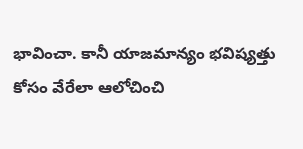భావించా. కానీ యాజమాన్యం భవిష్యత్తు కోసం వేరేలా ఆలోచించి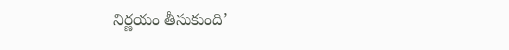నిర్ణయం తీసుకుంది’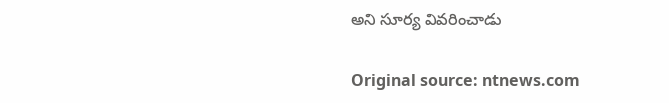అని సూర్య వివరించాడు

Original source: ntnews.com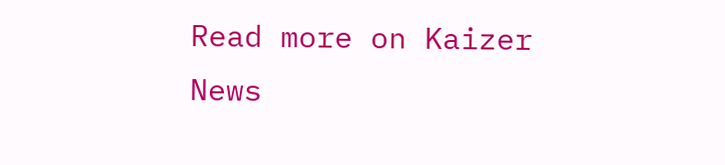Read more on Kaizer News